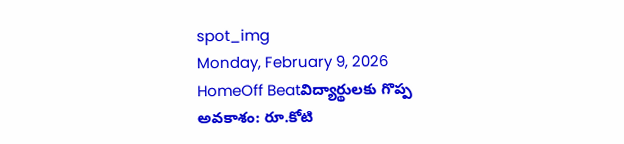spot_img
Monday, February 9, 2026
HomeOff Beatవిద్యార్థులకు గొప్ప అవకాశం: రూ.కోటి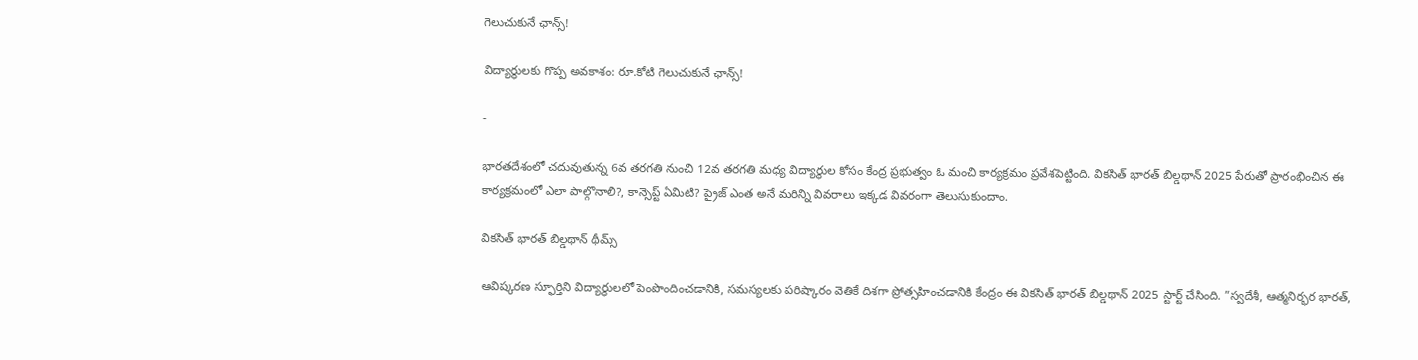గెలుచుకునే ఛాన్స్!

విద్యార్థులకు గొప్ప అవకాశం: రూ.కోటి గెలుచుకునే ఛాన్స్!

-

భారతదేశంలో చదువుతున్న 6వ తరగతి నుంచి 12వ తరగతి మధ్య విద్యార్థుల కోసం కేంద్ర ప్రభుత్వం ఓ మంచి కార్యక్రమం ప్రవేశపెట్టింది. వికసిత్ భారత్ బిల్డథాన్ 2025 పేరుతో ప్రారంభించిన ఈ కార్యక్రమంలో ఎలా పాల్గొనాలి?, కాన్సెప్ట్ ఏమిటి? ప్రైజ్ ఎంత అనే మరిన్ని వివరాలు ఇక్కడ వివరంగా తెలుసుకుందాం.

వికసిత్ భారత్ బిల్డథాన్ థీమ్స్

ఆవిష్కరణ స్ఫూర్తిని విద్యార్థులలో పెంపొందించడానికి, సమస్యలకు పరిష్కారం వెతికే దిశగా ప్రోత్సహించడానికి కేంద్రం ఈ వికసిత్ భారత్ బిల్డథాన్ 2025 స్టార్ట్ చేసింది. ”స్వదేశీ, ఆత్మనిర్భర భారత్,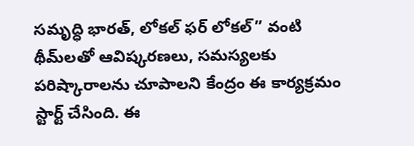సమృద్ధి భారత్, లోకల్ ఫర్ లోకల్” వంటి థీమ్‌లతో ఆవిష్కరణలు, సమస్యలకు పరిష్కారాలను చూపాలని కేంద్రం ఈ కార్యక్రమం స్టార్ట్ చేసింది. ఈ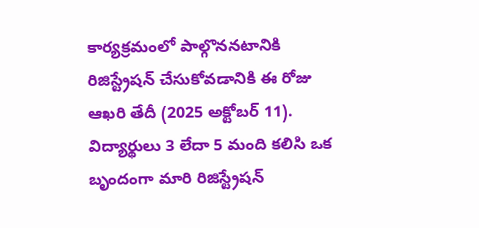కార్యక్రమంలో పాల్గొననటానికి రిజిస్ట్రేషన్ చేసుకోవడానికి ఈ రోజు ఆఖరి తేదీ (2025 అక్టోబర్ 11). విద్యార్థులు 3 లేదా 5 మంది కలిసి ఒక బృందంగా మారి రిజిస్ట్రేషన్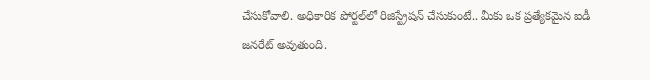చేసుకోవాలి. అధికారిక పోర్టల్‌లో రిజిస్ట్రేషన్ చేసుకుంటే.. మీకు ఒక ప్రత్యేకమైన ఐడీ జనరేట్ అవుతుంది.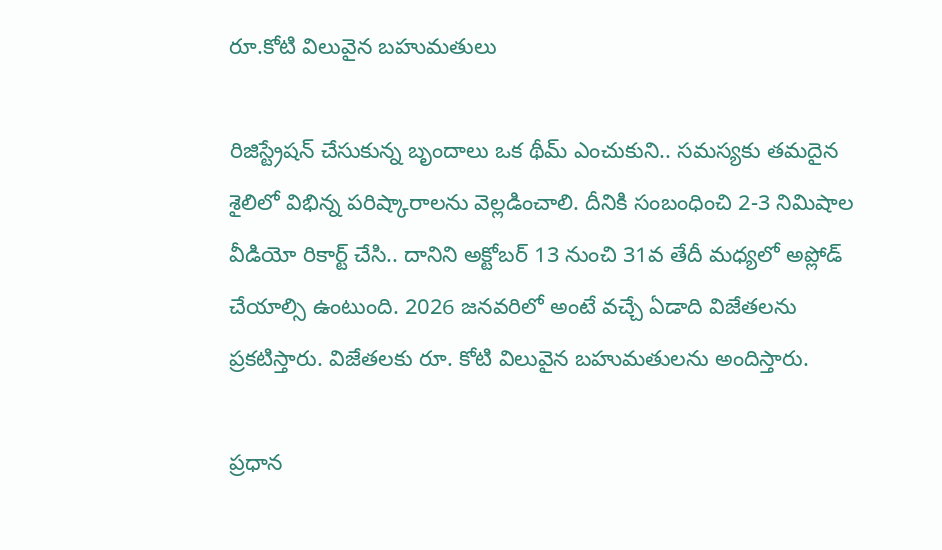రూ.కోటి విలువైన బహుమతులు

రిజిస్ట్రేషన్ చేసుకున్న బృందాలు ఒక థీమ్ ఎంచుకుని.. సమస్యకు తమదైన శైలిలో విభిన్న పరిష్కారాలను వెల్లడించాలి. దీనికి సంబంధించి 2-3 నిమిషాల వీడియో రికార్ట్ చేసి.. దానిని అక్టోబర్ 13 నుంచి 31వ తేదీ మధ్యలో అప్లోడ్ చేయాల్సి ఉంటుంది. 2026 జనవరిలో అంటే వచ్చే ఏడాది విజేతలను ప్రకటిస్తారు. విజేతలకు రూ. కోటి విలువైన బహుమతులను అందిస్తారు.

ప్రధాన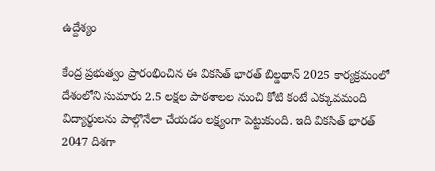ఉద్దేశ్యం

కేంద్ర ప్రభుత్వం ప్రారంభించిన ఈ వికసిత్ భారత్ బిల్డథాన్ 2025 కార్యక్రమంలో దేశంలోని సుమారు 2.5 లక్షల పాఠశాలల నుంచి కోటి కంటే ఎక్కువమంది విద్యార్థులను పాల్గొనేలా చేయడం లక్ష్యంగా పెట్టుకుంది. ఇది వికసిత్ భారత్ 2047 దిశగా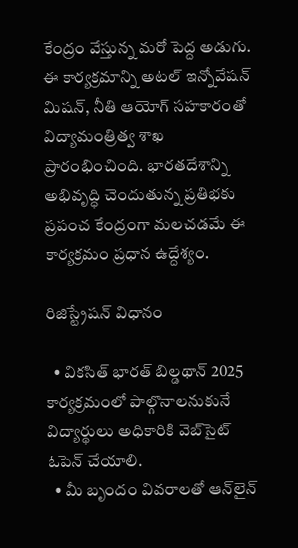కేంద్రం వేస్తున్న మరో పెద్ద అడుగు. ఈ కార్యక్రమాన్ని అటల్ ఇన్నోవేషన్ మిషన్, నీతి ఆయోగ్ సహకారంతో విద్యామంత్రిత్వ శాఖ ప్రారంభించింది. భారతదేశాన్ని అభివృద్ధి చెందుతున్న ప్రతిభకు ప్రపంచ కేంద్రంగా మలచడమే ఈ కార్యక్రమం ప్రధాన ఉద్దేశ్యం.

రిజిస్ట్రేషన్ విధానం

  • వికసిత్ భారత్ బిల్డథాన్ 2025 కార్యక్రమంలో పాల్గొనాలనుకునే విద్యార్థులు అధికారికి వెబ్‌సైట్ ఓపెన్ చేయాలి.
  • మీ బృందం వివరాలతో ఆన్‌లైన్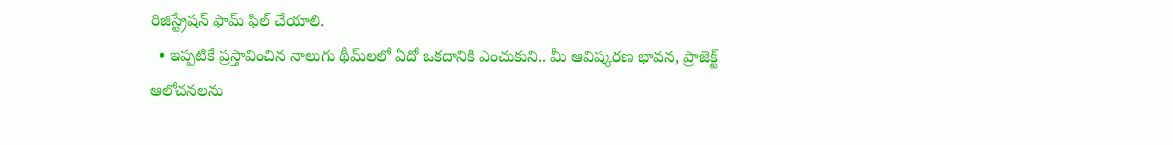రిజిస్ట్రేషన్ ఫామ్ ఫిల్ చేయాలి.
  • ఇప్పటికే ప్రస్తావించిన నాలుగు థీమ్‌లలో ఏదో ఒకదానికి ఎంచుకుని.. మీ ఆవిష్కరణ భావన, ప్రాజెక్ట్ ఆలోచనలను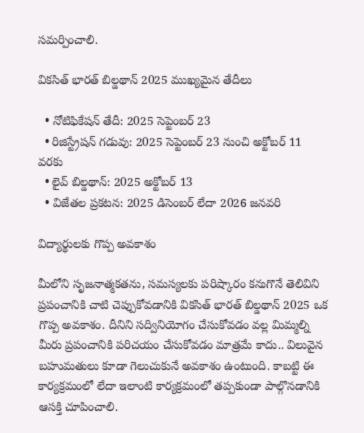సమర్పించాలి.

వికసిత్ భారత్ బిల్డథాన్ 2025 ముఖ్యమైన తేదీలు

  • నోటిఫికేషన్ తేదీ: 2025 సెప్టెంబర్ 23
  • రిజిస్ట్రేషన్ గడువు: 2025 సెప్టెంబర్ 23 నుంచి అక్టోబర్ 11 వరకు
  • లైవ్ బిల్డథాన్: 2025 అక్టోబర్ 13
  • విజేతల ప్రకటన: 2025 డిసెంబర్ లేదా 2026 జనవరి

విద్యార్థులకు గొప్ప అవకాశం

మీలోని సృజనాత్మకతను, సమస్యలకు పరిష్కారం కనుగొనే తెలివిని ప్రపంచానికి చాటి చెప్పుకోవడానికి వికసిత్ భారత్ బిల్డథాన్ 2025 ఒక గొప్ప అవకాశం. దీనిని సద్వినియోగం చేసుకోవడం వల్ల మిమ్మల్ని మీరు ప్రపంచానికి పరిచయం చేసుకోవడం మాత్రమే కాదు.. విలువైన బహుమతులు కూడా గెలుచుకునే అవకాశం ఉంటుంది. కాబట్టి ఈ కార్యక్రమంలో లేదా ఇలాంటి కార్యక్రమంలో తప్పకుండా పాల్గొనడానికి ఆసక్తి చూపించాలి.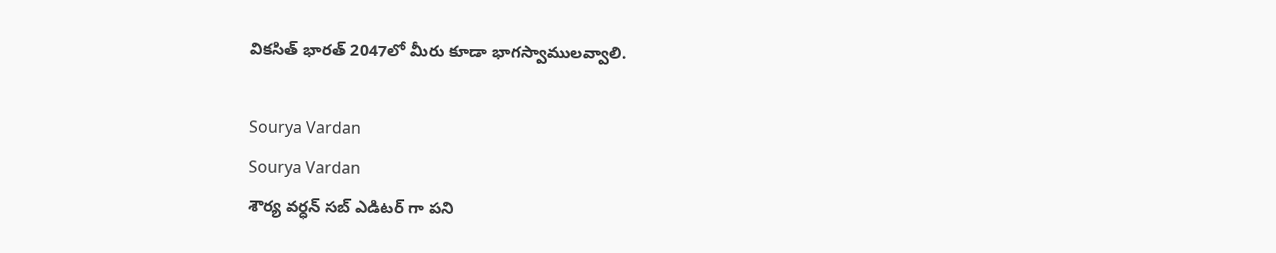వికసిత్ భారత్ 2047లో మీరు కూడా భాగస్వాములవ్వాలి.

Sourya Vardan
Sourya Vardan
శౌర్య వర్ధన్ సబ్ ఎడిటర్ గా పని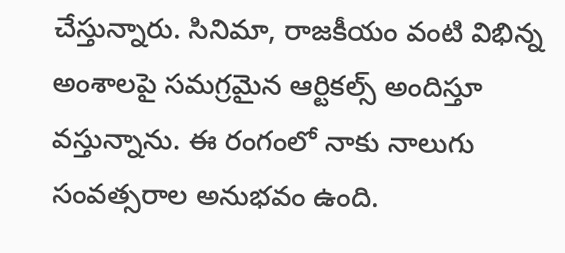చేస్తున్నారు. సినిమా, రాజకీయం వంటి విభిన్న అంశాలపై సమగ్రమైన ఆర్టికల్స్ అందిస్తూ వస్తున్నాను. ఈ రంగంలో నాకు నాలుగు సంవత్సరాల అనుభవం ఉంది.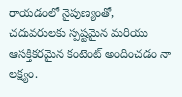రాయడంలో నైపుణ్యంతో, చదువరులకు స్పష్టమైన మరియు ఆసక్తికరమైన కంటెంట్ అందించడం నా లక్ష్యం.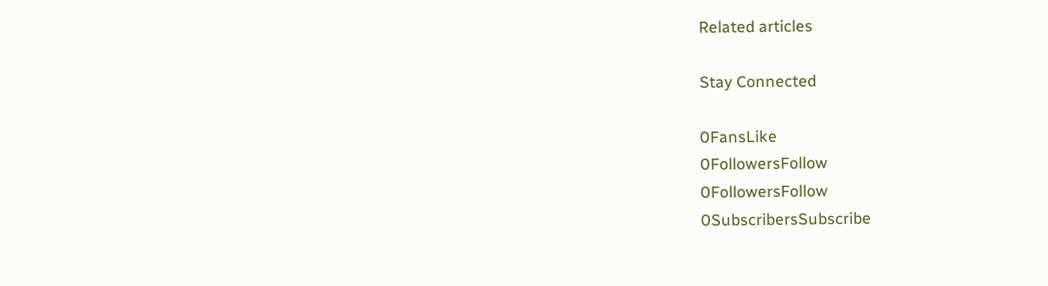Related articles

Stay Connected

0FansLike
0FollowersFollow
0FollowersFollow
0SubscribersSubscribe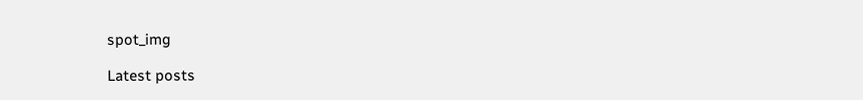spot_img

Latest posts